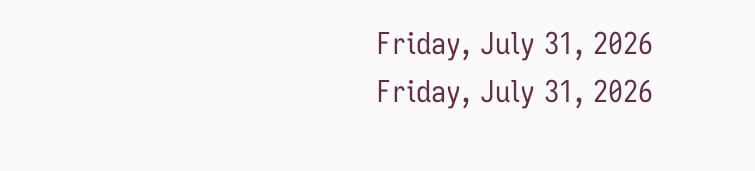Friday, July 31, 2026
Friday, July 31, 2026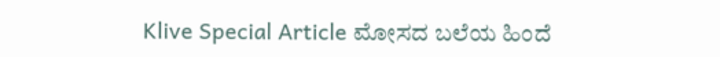Klive Special Article ಮೋಸದ ಬಲೆಯ ಹಿಂದೆ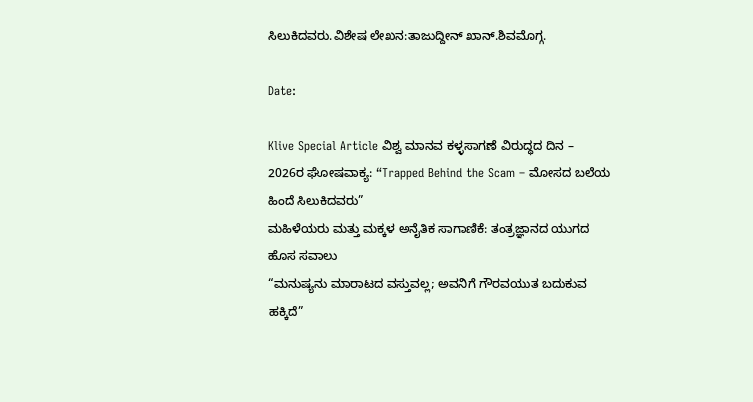ಸಿಲುಕಿದವರು.ವಿಶೇಷ ಲೇಖನ:ತಾಜುದ್ದೀನ್ ಖಾನ್.ಶಿವಮೊಗ್ಗ.

Date:

Klive Special Article ವಿಶ್ವ ಮಾನವ ಕಳ್ಳಸಾಗಣೆ ವಿರುದ್ಧದ ದಿನ –
2026ರ ಘೋಷವಾಕ್ಯ: “Trapped Behind the Scam – ಮೋಸದ ಬಲೆಯ ಹಿಂದೆ ಸಿಲುಕಿದವರು”
ಮಹಿಳೆಯರು ಮತ್ತು ಮಕ್ಕಳ ಅನೈತಿಕ ಸಾಗಾಣಿಕೆ: ತಂತ್ರಜ್ಞಾನದ ಯುಗದ ಹೊಸ ಸವಾಲು
“ಮನುಷ್ಯನು ಮಾರಾಟದ ವಸ್ತುವಲ್ಲ; ಅವನಿಗೆ ಗೌರವಯುತ ಬದುಕುವ ಹಕ್ಕಿದೆ”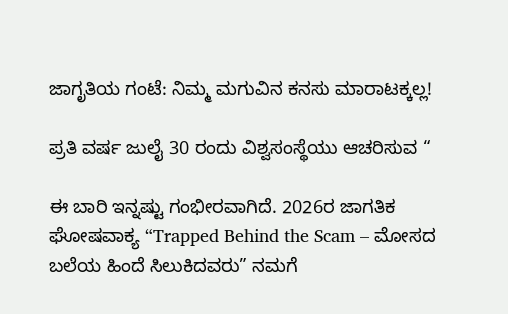ಜಾಗೃತಿಯ ಗಂಟೆ: ನಿಮ್ಮ ಮಗುವಿನ ಕನಸು ಮಾರಾಟಕ್ಕಲ್ಲ!

ಪ್ರತಿ ವರ್ಷ ಜುಲೈ 30 ರಂದು ವಿಶ್ವಸಂಸ್ಥೆಯು ಆಚರಿಸುವ “

ಈ ಬಾರಿ ಇನ್ನಷ್ಟು ಗಂಭೀರವಾಗಿದೆ. 2026ರ ಜಾಗತಿಕ ಘೋಷವಾಕ್ಯ “Trapped Behind the Scam – ಮೋಸದ ಬಲೆಯ ಹಿಂದೆ ಸಿಲುಕಿದವರು” ನಮಗೆ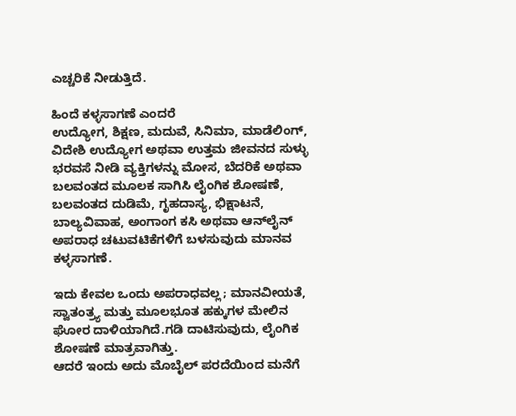ಎಚ್ಚರಿಕೆ ನೀಡುತ್ತಿದೆ.

ಹಿಂದೆ ಕಳ್ಳಸಾಗಣೆ ಎಂದರೆ
ಉದ್ಯೋಗ, ಶಿಕ್ಷಣ, ಮದುವೆ, ಸಿನಿಮಾ, ಮಾಡೆಲಿಂಗ್, ವಿದೇಶಿ ಉದ್ಯೋಗ ಅಥವಾ ಉತ್ತಮ ಜೀವನದ ಸುಳ್ಳು ಭರವಸೆ ನೀಡಿ ವ್ಯಕ್ತಿಗಳನ್ನು ಮೋಸ, ಬೆದರಿಕೆ ಅಥವಾ ಬಲವಂತದ ಮೂಲಕ ಸಾಗಿಸಿ ಲೈಂಗಿಕ ಶೋಷಣೆ, ಬಲವಂತದ ದುಡಿಮೆ, ಗೃಹದಾಸ್ಯ, ಭಿಕ್ಷಾಟನೆ, ಬಾಲ್ಯವಿವಾಹ, ಅಂಗಾಂಗ ಕಸಿ ಅಥವಾ ಆನ್‌ಲೈನ್ ಅಪರಾಧ ಚಟುವಟಿಕೆಗಳಿಗೆ ಬಳಸುವುದು ಮಾನವ ಕಳ್ಳಸಾಗಣೆ.

ಇದು ಕೇವಲ ಒಂದು ಅಪರಾಧವಲ್ಲ; ಮಾನವೀಯತೆ, ಸ್ವಾತಂತ್ರ್ಯ ಮತ್ತು ಮೂಲಭೂತ ಹಕ್ಕುಗಳ ಮೇಲಿನ ಘೋರ ದಾಳಿಯಾಗಿದೆ.ಗಡಿ ದಾಟಿಸುವುದು, ಲೈಂಗಿಕ ಶೋಷಣೆ ಮಾತ್ರವಾಗಿತ್ತು.
ಆದರೆ ಇಂದು ಅದು ಮೊಬೈಲ್ ಪರದೆಯಿಂದ ಮನೆಗೆ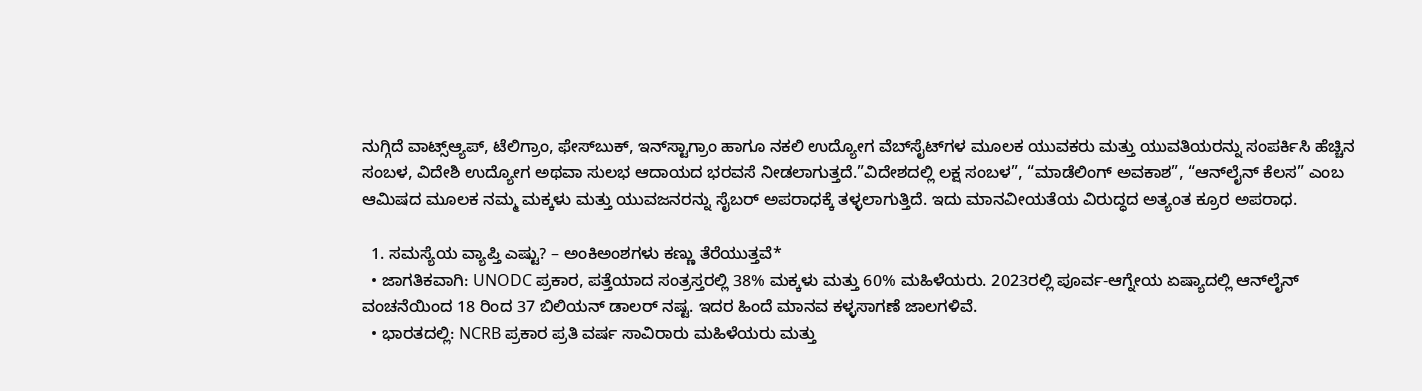ನುಗ್ಗಿದೆ ವಾಟ್ಸ್ಆ್ಯಪ್, ಟೆಲಿಗ್ರಾಂ, ಫೇಸ್‌ಬುಕ್, ಇನ್‌ಸ್ಟಾಗ್ರಾಂ ಹಾಗೂ ನಕಲಿ ಉದ್ಯೋಗ ವೆಬ್‌ಸೈಟ್‌ಗಳ ಮೂಲಕ ಯುವಕರು ಮತ್ತು ಯುವತಿಯರನ್ನು ಸಂಪರ್ಕಿಸಿ ಹೆಚ್ಚಿನ ಸಂಬಳ, ವಿದೇಶಿ ಉದ್ಯೋಗ ಅಥವಾ ಸುಲಭ ಆದಾಯದ ಭರವಸೆ ನೀಡಲಾಗುತ್ತದೆ.”ವಿದೇಶದಲ್ಲಿ ಲಕ್ಷ ಸಂಬಳ”, “ಮಾಡೆಲಿಂಗ್ ಅವಕಾಶ”, “ಆನ್‌ಲೈನ್ ಕೆಲಸ” ಎಂಬ ಆಮಿಷದ ಮೂಲಕ ನಮ್ಮ ಮಕ್ಕಳು ಮತ್ತು ಯುವಜನರನ್ನು ಸೈಬರ್ ಅಪರಾಧಕ್ಕೆ ತಳ್ಳಲಾಗುತ್ತಿದೆ. ಇದು ಮಾನವೀಯತೆಯ ವಿರುದ್ಧದ ಅತ್ಯಂತ ಕ್ರೂರ ಅಪರಾಧ.

  1. ಸಮಸ್ಯೆಯ ವ್ಯಾಪ್ತಿ ಎಷ್ಟು? – ಅಂಕಿಅಂಶಗಳು ಕಣ್ಣು ತೆರೆಯುತ್ತವೆ*
  • ಜಾಗತಿಕವಾಗಿ: UNODC ಪ್ರಕಾರ, ಪತ್ತೆಯಾದ ಸಂತ್ರಸ್ತರಲ್ಲಿ 38% ಮಕ್ಕಳು ಮತ್ತು 60% ಮಹಿಳೆಯರು. 2023ರಲ್ಲಿ ಪೂರ್ವ-ಆಗ್ನೇಯ ಏಷ್ಯಾದಲ್ಲಿ ಆನ್‌ಲೈನ್ ವಂಚನೆಯಿಂದ 18 ರಿಂದ 37 ಬಿಲಿಯನ್ ಡಾಲರ್ ನಷ್ಟ. ಇದರ ಹಿಂದೆ ಮಾನವ ಕಳ್ಳಸಾಗಣೆ ಜಾಲಗಳಿವೆ.
  • ಭಾರತದಲ್ಲಿ: NCRB ಪ್ರಕಾರ ಪ್ರತಿ ವರ್ಷ ಸಾವಿರಾರು ಮಹಿಳೆಯರು ಮತ್ತು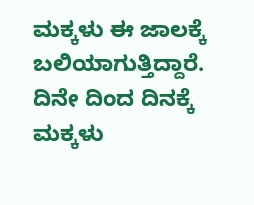ಮಕ್ಕಳು ಈ ಜಾಲಕ್ಕೆ ಬಲಿಯಾಗುತ್ತಿದ್ದಾರೆ. ದಿನೇ ದಿಂದ ದಿನಕ್ಕೆ ಮಕ್ಕಳು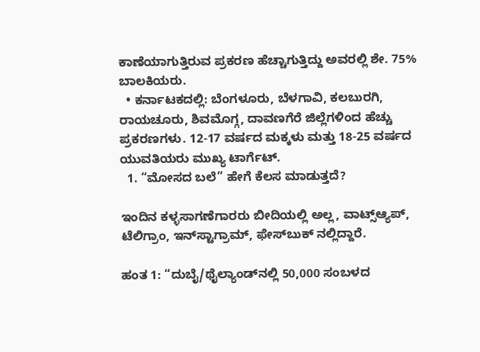ಕಾಣೆಯಾಗುತ್ತಿರುವ ಪ್ರಕರಣ ಹೆಚ್ಚಾಗುತ್ತಿದ್ದು ಅವರಲ್ಲಿ ಶೇ. 75% ಬಾಲಕಿಯರು.
  • ಕರ್ನಾಟಕದಲ್ಲಿ: ಬೆಂಗಳೂರು, ಬೆಳಗಾವಿ, ಕಲಬುರಗಿ, ರಾಯಚೂರು, ಶಿವಮೊಗ್ಗ, ದಾವಣಗೆರೆ ಜಿಲ್ಲೆಗಳಿಂದ ಹೆಚ್ಚು ಪ್ರಕರಣಗಳು. 12-17 ವರ್ಷದ ಮಕ್ಕಳು ಮತ್ತು 18-25 ವರ್ಷದ ಯುವತಿಯರು ಮುಖ್ಯ ಟಾರ್ಗೆಟ್.
  1. “ಮೋಸದ ಬಲೆ” ಹೇಗೆ ಕೆಲಸ ಮಾಡುತ್ತದೆ?

ಇಂದಿನ ಕಳ್ಳಸಾಗಣೆಗಾರರು ಬೀದಿಯಲ್ಲಿ ಅಲ್ಲ, ವಾಟ್ಸ್ಆ್ಯಪ್, ಟೆಲಿಗ್ರಾಂ, ಇನ್‌ಸ್ಟಾಗ್ರಾಮ್, ಫೇಸ್‌ಬುಕ್ ನಲ್ಲಿದ್ದಾರೆ.

ಹಂತ 1: “ದುಬೈ/ಥೈಲ್ಯಾಂಡ್‌ನಲ್ಲಿ 50,000 ಸಂಬಳದ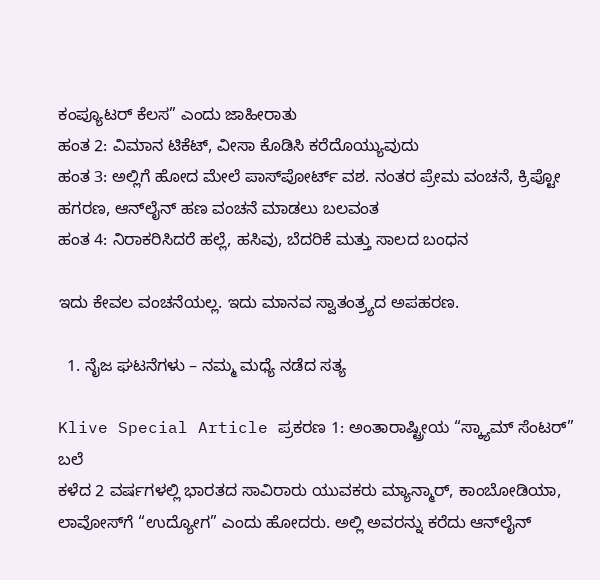ಕಂಪ್ಯೂಟರ್ ಕೆಲಸ” ಎಂದು ಜಾಹೀರಾತು
ಹಂತ 2: ವಿಮಾನ ಟಿಕೆಟ್, ವೀಸಾ ಕೊಡಿಸಿ ಕರೆದೊಯ್ಯುವುದು
ಹಂತ 3: ಅಲ್ಲಿಗೆ ಹೋದ ಮೇಲೆ ಪಾಸ್‌ಪೋರ್ಟ್ ವಶ. ನಂತರ ಪ್ರೇಮ ವಂಚನೆ, ಕ್ರಿಪ್ಟೋ ಹಗರಣ, ಆನ್‌ಲೈನ್ ಹಣ ವಂಚನೆ ಮಾಡಲು ಬಲವಂತ
ಹಂತ 4: ನಿರಾಕರಿಸಿದರೆ ಹಲ್ಲೆ, ಹಸಿವು, ಬೆದರಿಕೆ ಮತ್ತು ಸಾಲದ ಬಂಧನ

ಇದು ಕೇವಲ ವಂಚನೆಯಲ್ಲ. ಇದು ಮಾನವ ಸ್ವಾತಂತ್ರ್ಯದ ಅಪಹರಣ.

  1. ನೈಜ ಘಟನೆಗಳು – ನಮ್ಮ ಮಧ್ಯೆ ನಡೆದ ಸತ್ಯ

Klive Special Article ಪ್ರಕರಣ 1: ಅಂತಾರಾಷ್ಟ್ರೀಯ “ಸ್ಕ್ಯಾಮ್ ಸೆಂಟರ್” ಬಲೆ
ಕಳೆದ 2 ವರ್ಷಗಳಲ್ಲಿ ಭಾರತದ ಸಾವಿರಾರು ಯುವಕರು ಮ್ಯಾನ್ಮಾರ್, ಕಾಂಬೋಡಿಯಾ, ಲಾವೋಸ್‌ಗೆ “ಉದ್ಯೋಗ” ಎಂದು ಹೋದರು. ಅಲ್ಲಿ ಅವರನ್ನು ಕರೆದು ಆನ್‌ಲೈನ್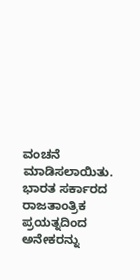ವಂಚನೆ ಮಾಡಿಸಲಾಯಿತು. ಭಾರತ ಸರ್ಕಾರದ ರಾಜತಾಂತ್ರಿಕ ಪ್ರಯತ್ನದಿಂದ ಅನೇಕರನ್ನು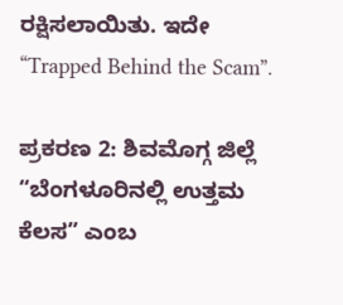ರಕ್ಷಿಸಲಾಯಿತು. ಇದೇ “Trapped Behind the Scam”.

ಪ್ರಕರಣ 2: ಶಿವಮೊಗ್ಗ ಜಿಲ್ಲೆ
“ಬೆಂಗಳೂರಿನಲ್ಲಿ ಉತ್ತಮ ಕೆಲಸ” ಎಂಬ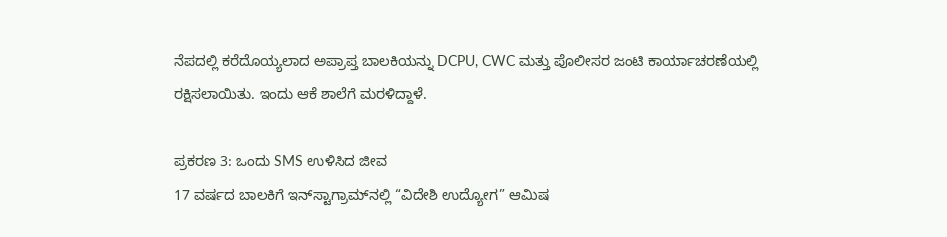ನೆಪದಲ್ಲಿ ಕರೆದೊಯ್ಯಲಾದ ಅಪ್ರಾಪ್ತ ಬಾಲಕಿಯನ್ನು DCPU, CWC ಮತ್ತು ಪೊಲೀಸರ ಜಂಟಿ ಕಾರ್ಯಾಚರಣೆಯಲ್ಲಿ ರಕ್ಷಿಸಲಾಯಿತು. ಇಂದು ಆಕೆ ಶಾಲೆಗೆ ಮರಳಿದ್ದಾಳೆ.

ಪ್ರಕರಣ 3: ಒಂದು SMS ಉಳಿಸಿದ ಜೀವ
17 ವರ್ಷದ ಬಾಲಕಿಗೆ ಇನ್‌ಸ್ಟಾಗ್ರಾಮ್‌ನಲ್ಲಿ “ವಿದೇಶಿ ಉದ್ಯೋಗ” ಆಮಿಷ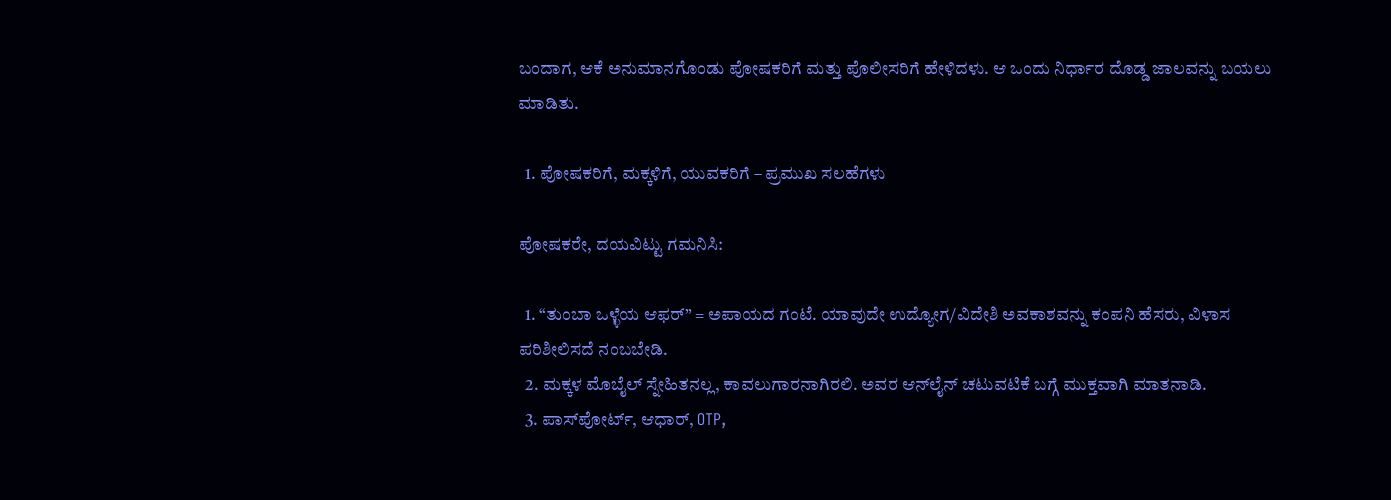ಬಂದಾಗ, ಆಕೆ ಅನುಮಾನಗೊಂಡು ಪೋಷಕರಿಗೆ ಮತ್ತು ಪೊಲೀಸರಿಗೆ ಹೇಳಿದಳು. ಆ ಒಂದು ನಿರ್ಧಾರ ದೊಡ್ಡ ಜಾಲವನ್ನು ಬಯಲು ಮಾಡಿತು.

  1. ಪೋಷಕರಿಗೆ, ಮಕ್ಕಳಿಗೆ, ಯುವಕರಿಗೆ – ಪ್ರಮುಖ ಸಲಹೆಗಳು

ಪೋಷಕರೇ, ದಯವಿಟ್ಟು ಗಮನಿಸಿ:

  1. “ತುಂಬಾ ಒಳ್ಳೆಯ ಆಫರ್” = ಅಪಾಯದ ಗಂಟೆ. ಯಾವುದೇ ಉದ್ಯೋಗ/ವಿದೇಶಿ ಅವಕಾಶವನ್ನು ಕಂಪನಿ ಹೆಸರು, ವಿಳಾಸ ಪರಿಶೀಲಿಸದೆ ನಂಬಬೇಡಿ.
  2. ಮಕ್ಕಳ ಮೊಬೈಲ್ ಸ್ನೇಹಿತನಲ್ಲ, ಕಾವಲುಗಾರನಾಗಿರಲಿ. ಅವರ ಆನ್‌ಲೈನ್ ಚಟುವಟಿಕೆ ಬಗ್ಗೆ ಮುಕ್ತವಾಗಿ ಮಾತನಾಡಿ.
  3. ಪಾಸ್‌ಪೋರ್ಟ್, ಆಧಾರ್, OTP,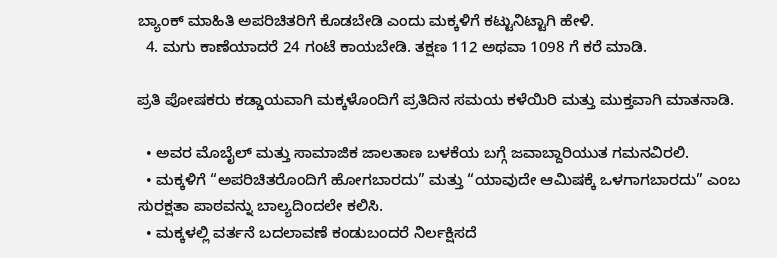ಬ್ಯಾಂಕ್ ಮಾಹಿತಿ ಅಪರಿಚಿತರಿಗೆ ಕೊಡಬೇಡಿ ಎಂದು ಮಕ್ಕಳಿಗೆ ಕಟ್ಟುನಿಟ್ಟಾಗಿ ಹೇಳಿ.
  4. ಮಗು ಕಾಣೆಯಾದರೆ 24 ಗಂಟೆ ಕಾಯಬೇಡಿ. ತಕ್ಷಣ 112 ಅಥವಾ 1098 ಗೆ ಕರೆ ಮಾಡಿ.

ಪ್ರತಿ ಪೋಷಕರು ಕಡ್ಡಾಯವಾಗಿ ಮಕ್ಕಳೊಂದಿಗೆ ಪ್ರತಿದಿನ ಸಮಯ ಕಳೆಯಿರಿ ಮತ್ತು ಮುಕ್ತವಾಗಿ ಮಾತನಾಡಿ.

  • ಅವರ ಮೊಬೈಲ್ ಮತ್ತು ಸಾಮಾಜಿಕ ಜಾಲತಾಣ ಬಳಕೆಯ ಬಗ್ಗೆ ಜವಾಬ್ದಾರಿಯುತ ಗಮನವಿರಲಿ.
  • ಮಕ್ಕಳಿಗೆ “ಅಪರಿಚಿತರೊಂದಿಗೆ ಹೋಗಬಾರದು” ಮತ್ತು “ಯಾವುದೇ ಆಮಿಷಕ್ಕೆ ಒಳಗಾಗಬಾರದು” ಎಂಬ ಸುರಕ್ಷತಾ ಪಾಠವನ್ನು ಬಾಲ್ಯದಿಂದಲೇ ಕಲಿಸಿ.
  • ಮಕ್ಕಳಲ್ಲಿ ವರ್ತನೆ ಬದಲಾವಣೆ ಕಂಡುಬಂದರೆ ನಿರ್ಲಕ್ಷಿಸದೆ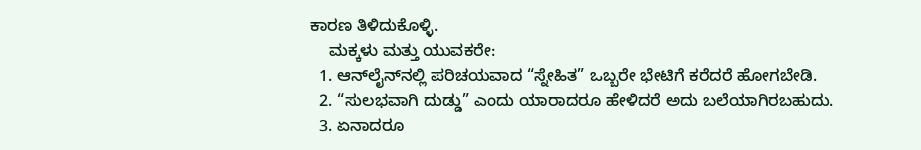ಕಾರಣ ತಿಳಿದುಕೊಳ್ಳಿ.
    ಮಕ್ಕಳು ಮತ್ತು ಯುವಕರೇ:
  1. ಆನ್‌ಲೈನ್‌ನಲ್ಲಿ ಪರಿಚಯವಾದ “ಸ್ನೇಹಿತ” ಒಬ್ಬರೇ ಭೇಟಿಗೆ ಕರೆದರೆ ಹೋಗಬೇಡಿ.
  2. “ಸುಲಭವಾಗಿ ದುಡ್ಡು” ಎಂದು ಯಾರಾದರೂ ಹೇಳಿದರೆ ಅದು ಬಲೆಯಾಗಿರಬಹುದು.
  3. ಏನಾದರೂ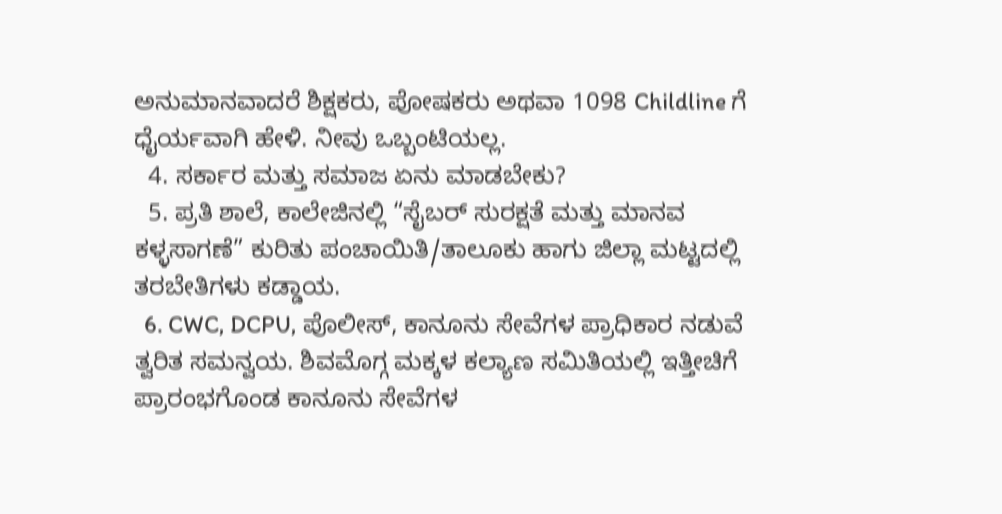ಅನುಮಾನವಾದರೆ ಶಿಕ್ಷಕರು, ಪೋಷಕರು ಅಥವಾ 1098 Childline ಗೆ ಧೈರ್ಯವಾಗಿ ಹೇಳಿ. ನೀವು ಒಬ್ಬಂಟಿಯಲ್ಲ.
  4. ಸರ್ಕಾರ ಮತ್ತು ಸಮಾಜ ಏನು ಮಾಡಬೇಕು?
  5. ಪ್ರತಿ ಶಾಲೆ, ಕಾಲೇಜಿನಲ್ಲಿ “ಸೈಬರ್ ಸುರಕ್ಷತೆ ಮತ್ತು ಮಾನವ ಕಳ್ಳಸಾಗಣೆ” ಕುರಿತು ಪಂಚಾಯಿತಿ/ತಾಲೂಕು ಹಾಗು ಜಿಲ್ಲಾ ಮಟ್ಟದಲ್ಲಿ ತರಬೇತಿಗಳು ಕಡ್ಡಾಯ.
  6. CWC, DCPU, ಪೊಲೀಸ್, ಕಾನೂನು ಸೇವೆಗಳ ಪ್ರಾಧಿಕಾರ ನಡುವೆ ತ್ವರಿತ ಸಮನ್ವಯ. ಶಿವಮೊಗ್ಗ ಮಕ್ಕಳ ಕಲ್ಯಾಣ ಸಮಿತಿಯಲ್ಲಿ ಇತ್ತೀಚಿಗೆ ಪ್ರಾರಂಭಗೊಂಡ ಕಾನೂನು ಸೇವೆಗಳ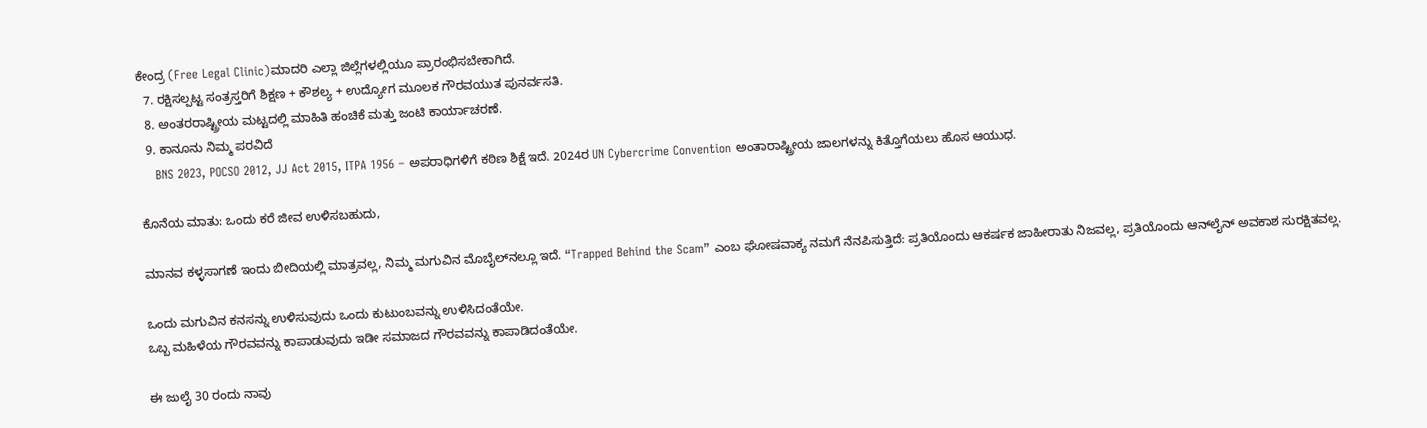ಕೇಂದ್ರ (Free Legal Clinic)ಮಾದರಿ ಎಲ್ಲಾ ಜಿಲ್ಲೆಗಳಲ್ಲಿಯೂ ಪ್ರಾರಂಭಿಸಬೇಕಾಗಿದೆ.
  7. ರಕ್ಷಿಸಲ್ಪಟ್ಟ ಸಂತ್ರಸ್ತರಿಗೆ ಶಿಕ್ಷಣ + ಕೌಶಲ್ಯ + ಉದ್ಯೋಗ ಮೂಲಕ ಗೌರವಯುತ ಪುನರ್ವಸತಿ.
  8. ಅಂತರರಾಷ್ಟ್ರೀಯ ಮಟ್ಟದಲ್ಲಿ ಮಾಹಿತಿ ಹಂಚಿಕೆ ಮತ್ತು ಜಂಟಿ ಕಾರ್ಯಾಚರಣೆ.
  9. ಕಾನೂನು ನಿಮ್ಮ ಪರವಿದೆ
    BNS 2023, POCSO 2012, JJ Act 2015, ITPA 1956 – ಅಪರಾಧಿಗಳಿಗೆ ಕಠಿಣ ಶಿಕ್ಷೆ ಇದೆ. 2024ರ UN Cybercrime Convention ಅಂತಾರಾಷ್ಟ್ರೀಯ ಜಾಲಗಳನ್ನು ಕಿತ್ತೊಗೆಯಲು ಹೊಸ ಆಯುಧ.

ಕೊನೆಯ ಮಾತು: ಒಂದು ಕರೆ ಜೀವ ಉಳಿಸಬಹುದು,

ಮಾನವ ಕಳ್ಳಸಾಗಣೆ ಇಂದು ಬೀದಿಯಲ್ಲಿ ಮಾತ್ರವಲ್ಲ, ನಿಮ್ಮ ಮಗುವಿನ ಮೊಬೈಲ್‌ನಲ್ಲೂ ಇದೆ. “Trapped Behind the Scam” ಎಂಬ ಘೋಷವಾಕ್ಯ ನಮಗೆ ನೆನಪಿಸುತ್ತಿದೆ: ಪ್ರತಿಯೊಂದು ಆಕರ್ಷಕ ಜಾಹೀರಾತು ನಿಜವಲ್ಲ, ಪ್ರತಿಯೊಂದು ಆನ್‌ಲೈನ್ ಅವಕಾಶ ಸುರಕ್ಷಿತವಲ್ಲ.

ಒಂದು ಮಗುವಿನ ಕನಸನ್ನು ಉಳಿಸುವುದು ಒಂದು ಕುಟುಂಬವನ್ನು ಉಳಿಸಿದಂತೆಯೇ.
ಒಬ್ಬ ಮಹಿಳೆಯ ಗೌರವವನ್ನು ಕಾಪಾಡುವುದು ಇಡೀ ಸಮಾಜದ ಗೌರವವನ್ನು ಕಾಪಾಡಿದಂತೆಯೇ.

ಈ ಜುಲೈ 30 ರಂದು ನಾವು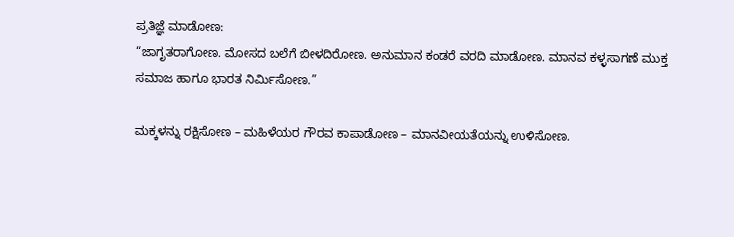ಪ್ರತಿಜ್ಞೆ ಮಾಡೋಣ:
“ಜಾಗೃತರಾಗೋಣ. ಮೋಸದ ಬಲೆಗೆ ಬೀಳದಿರೋಣ. ಅನುಮಾನ ಕಂಡರೆ ವರದಿ ಮಾಡೋಣ. ಮಾನವ ಕಳ್ಳಸಾಗಣೆ ಮುಕ್ತ ಸಮಾಜ ಹಾಗೂ ಭಾರತ ನಿರ್ಮಿಸೋಣ.”

ಮಕ್ಕಳನ್ನು ರಕ್ಷಿಸೋಣ – ಮಹಿಳೆಯರ ಗೌರವ ಕಾಪಾಡೋಣ – ಮಾನವೀಯತೆಯನ್ನು ಉಳಿಸೋಣ.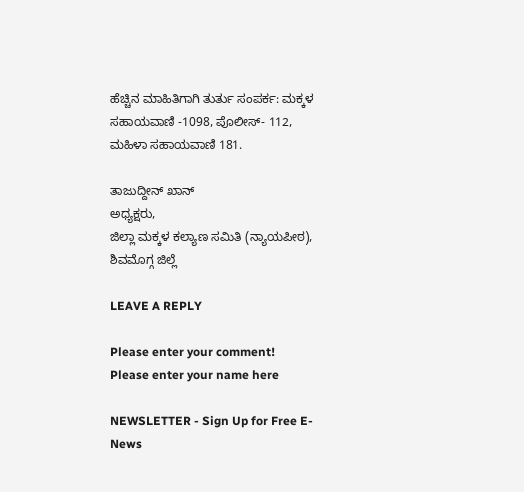ಹೆಚ್ಚಿನ ಮಾಹಿತಿಗಾಗಿ ತುರ್ತು ಸಂಪರ್ಕ: ಮಕ್ಕಳ ಸಹಾಯವಾಣಿ -1098, ಪೊಲೀಸ್- 112,
ಮಹಿಳಾ ಸಹಾಯವಾಣಿ 181.

ತಾಜುದ್ದೀನ್ ಖಾನ್
ಅಧ್ಯಕ್ಷರು,
ಜಿಲ್ಲಾ ಮಕ್ಕಳ ಕಲ್ಯಾಣ ಸಮಿತಿ (ನ್ಯಾಯಪೀಠ), ಶಿವಮೊಗ್ಗ ಜಿಲ್ಲೆ

LEAVE A REPLY

Please enter your comment!
Please enter your name here

NEWSLETTER - Sign Up for Free E-News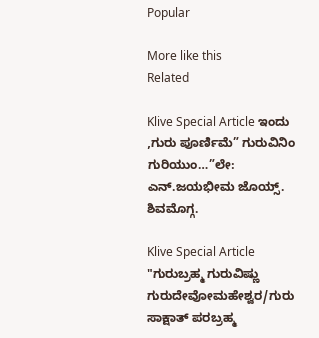Popular

More like this
Related

Klive Special Article ಇಂದು ,ಗುರು ಪೂರ್ಣಿಮೆ” ಗುರುವಿನಿಂ ಗುರಿಯುಂ…”ಲೇ: ಎನ್.ಜಯಭೀಮ ಜೊಯ್ಸ್. ಶಿವಮೊಗ್ಗ.

Klive Special Article "ಗುರುಬ್ರಹ್ಮ ಗುರುವಿಷ್ಣು ಗುರುದೇವೋಮಹೇಶ್ವರ/ಗುರು ಸಾಕ್ಷಾತ್ ಪರಬ್ರಹ್ಮ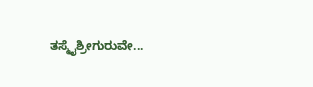ತಸ್ಮೈಶ್ರೀಗುರುವೇ...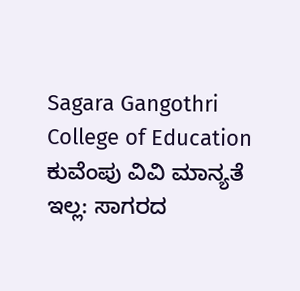Sagara Gangothri College of Education ಕುವೆಂಪು ವಿವಿ ಮಾನ್ಯತೆ ಇಲ್ಲ: ಸಾಗರದ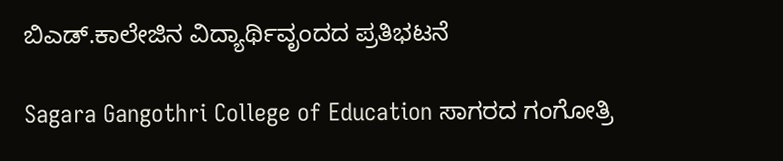ಬಿಎಡ್.ಕಾಲೇಜಿನ ವಿದ್ಯಾರ್ಥಿವೃಂದದ ಪ್ರತಿಭಟನೆ

Sagara Gangothri College of Education ಸಾಗರದ ಗಂಗೋತ್ರಿ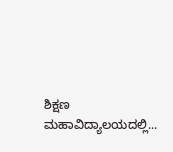ಶಿಕ್ಷಣ ಮಹಾವಿದ್ಯಾಲಯದಲ್ಲಿ...